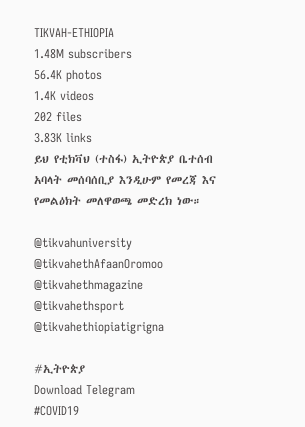TIKVAH-ETHIOPIA
1.48M subscribers
56.4K photos
1.4K videos
202 files
3.83K links
ይህ የቲክቫህ (ተስፋ) ኢትዮጵያ ቤተሰብ አባላት መሰባሰቢያ እንዲሁም የመረጃ እና የመልዕክት መለዋወጫ መድረክ ነው።

@tikvahuniversity
@tikvahethAfaanOromoo
@tikvahethmagazine
@tikvahethsport
@tikvahethiopiatigrigna

#ኢትዮጵያ
Download Telegram
#COVID19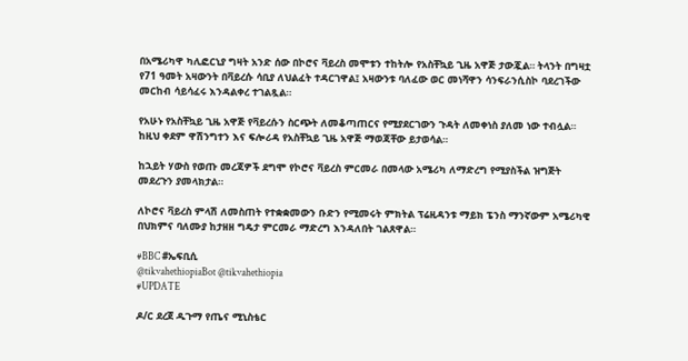በአሜሪካዋ ካሊፎርኒያ ግዛት አንድ ሰው በኮሮና ቫይረስ መሞቱን ተከትሎ የአስቸኳይ ጊዜ አዋጅ ታውጇል። ትላንት በግዛቷ የ71 ዓመት አዛውንት በቫይረሱ ሳቢያ ለህልፈት ተዳርገዋል፤ አዛውንቱ ባለፈው ወር መነሻዋን ሳንፍራንሲስኮ ባደረገችው መርከብ ሳይሳፈሩ እንዳልቀረ ተገልጿል።

የአሁኑ የአስቸኳይ ጊዜ አዋጅ የቫይረሱን ስርጭት ለመቆጣጠርና የሚያደርገውን ጉዳት ለመቀነስ ያለመ ነው ተብሏል። ከዚህ ቀደም ዋሽንግተን እና ፍሎሪዳ የአስቸኳይ ጊዜ አዋጅ ማወጃቸው ይታወሳል።

ከኋይት ሃውስ የወጡ መረጃዎች ደግሞ የኮሮና ቫይረስ ምርመራ በመላው አሜሪካ ለማድረግ የሚያስችል ዝግጅት መደረጉን ያመላክታል።

ለኮሮና ቫይረስ ምላሽ ለመስጠት የተቋቋመውን ቡድን የሚመሩት ምክትል ፕሬዚዳንቱ ማይክ ፔንስ ማንኛውም አሜሪካዊ በህክምና ባለሙያ ከታዘዘ ግዴታ ምርመራ ማድረግ እንዳለበት ገልጸዋል።

#BBC #ኤፍቢሲ
@tikvahethiopiaBot @tikvahethiopia
#UPDATE

ዶ/ር ደረጀ ዱጉማ የጤና ሚኒስቴር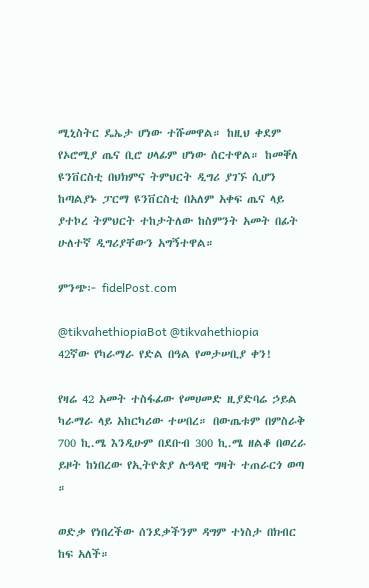ሚኒስትር ዴኤታ ሆነው ተሹመዋል። ከዚህ ቀደም የኦሮሚያ ጤና ቢሮ ሀላፊም ሆነው ሰርተዋል። ከመቐለ ዩንቨርስቲ በህክምና ትምህርት ዲግሪ ያገኙ ሲሆን ከጣልያኑ ፓርማ ዩንቨርስቲ በአለም አቀፍ ጤና ላይ ያተኮረ ትምህርት ተከታትለው ከስምንት አመት በፊት ሁለተኛ ዲግሪያቸውን አግኝተዋል።

ምንጭ፦ fidelPost.com

@tikvahethiopiaBot @tikvahethiopia
42ኛው የካራማራ የድል በዓል የመታሠቢያ ቀን!

የዛሬ 42 አመት ተስፋፊው የመሀመድ ዚያድባሬ ኃይል ካራማራ ላይ አከርካሪው ተሠበረ። በውጤቱም በምስራቅ 700 ኪ.ሜ እንዲሁም በደቡብ 300 ኪ.ሜ ዘልቆ በወረራ ይዞት ከነበረው የኢትዮጵያ ሉዓላዊ ግዛት ተጠራርጎ ወጣ ።

ወድቃ የነበረችው ሰንደቃችንም ዳግም ተነስታ በክብር ከፍ አለች።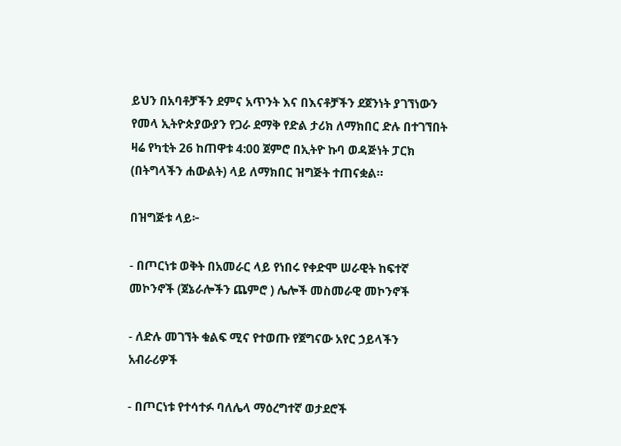ይህን በአባቶቻችን ደምና አጥንት እና በእናቶቻችን ደጀንነት ያገኘነውን የመላ ኢትዮጵያውያን የጋራ ደማቅ የድል ታሪክ ለማክበር ድሉ በተገኘበት ዛሬ የካቲት 26 ከጠዋቱ 4:00 ጀምሮ በኢትዮ ኩባ ወዳጅነት ፓርክ (በትግላችን ሐውልት) ላይ ለማክበር ዝግጅት ተጠናቋል።

በዝግጅቱ ላይ፦

- በጦርነቱ ወቅት በአመራር ላይ የነበሩ የቀድሞ ሠራዊት ከፍተኛ መኮንኖች (ጀኔራሎችን ጨምሮ ) ሌሎች መስመራዊ መኮንኖች

- ለድሉ መገኘት ቁልፍ ሚና የተወጡ የጀግናው አየር ኃይላችን አብራሪዎች

- በጦርነቱ የተሳተፉ ባለሌላ ማዕረግተኛ ወታደሮች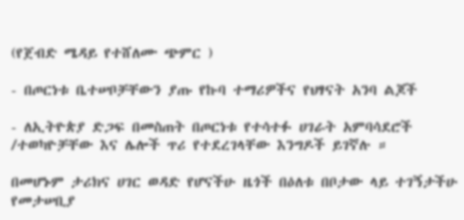(የጀብድ ሜዳይ የተሸለሙ ጭምር )

- በጦርነቱ ቤተሠቦቻቸውን ያጡ የኩባ ተማሪዎችና የህፃናት አንባ ልጆች

- ለኢትዮጵያ ድጋፍ በመስጠት በጦርነቱ የተሳተፉ ሀገራት አምባሳደሮች /ተወካዮቻቸው እና ሌሎች ጥሪ የተደረገላቸው እንግዶች ይገኛሉ ።

በመሆኑም ታሪክና ሀገር ወዳድ የሆናችሁ ዜጎች በዕለቱ በቦታው ላይ ተገኝታችሁ የመታሠቢያ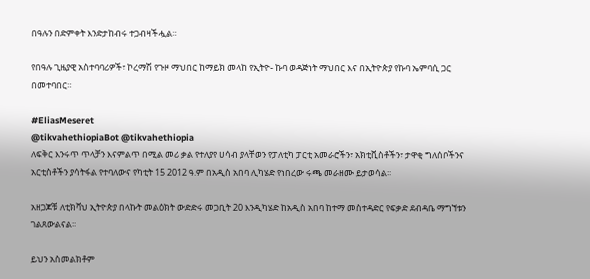በዓሉን በድምቀት እንድታከብሩ ተጋብዛችሗል።

የበዓሉ ጊዜያዊ አስተባባሪዎች፣ ኮረማሽ የጉዞ ማህበር ከማይክ መላከ የኢትዮ- ኩባ ወዳጅነት ማህበር እና በኢትዮጵያ የኩባ ኤምባሲ ጋር በመተባበር።

#EliasMeseret
@tikvahethiopiaBot @tikvahethiopia
ለፍቅር እንሩጥ ጥላቻን እናምልጥ በሚል መሪ ቃል የተለያየ ሀሳብ ያላቸወን የፓለቲካ ፓርቲ አመራሮችን፣ አክቲቪስቶችን፣ ታዋቂ ግለሰቦችንና አርቲስቶችን ያሳትፋል የተባለውና የካቲት 15 2012 ዓ.ም በአዲስ አበባ ሊካሄድ የነበረው ሩጫ መራዘሙ ይታወሳል፡፡

አዘጋጆቹ ለቲክቫህ ኢትዮጵያ በላኩት መልዕክት ውድድሩ መጋቢት 20 እንዲካሄድ ከአዲስ አበባ ከተማ መስተዳድር የፍቃድ ደብዳቤ ማግኘቱን ገልጸውልናል፡፡

ይህን አስመልክቶም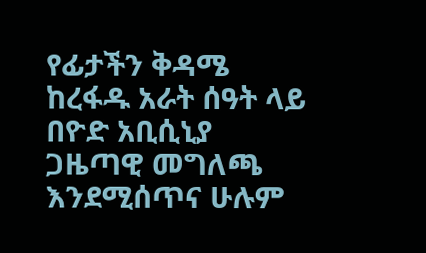የፊታችን ቅዳሜ ከረፋዱ አራት ሰዓት ላይ በዮድ አቢሲኒያ ጋዜጣዊ መግለጫ እንደሚሰጥና ሁሉም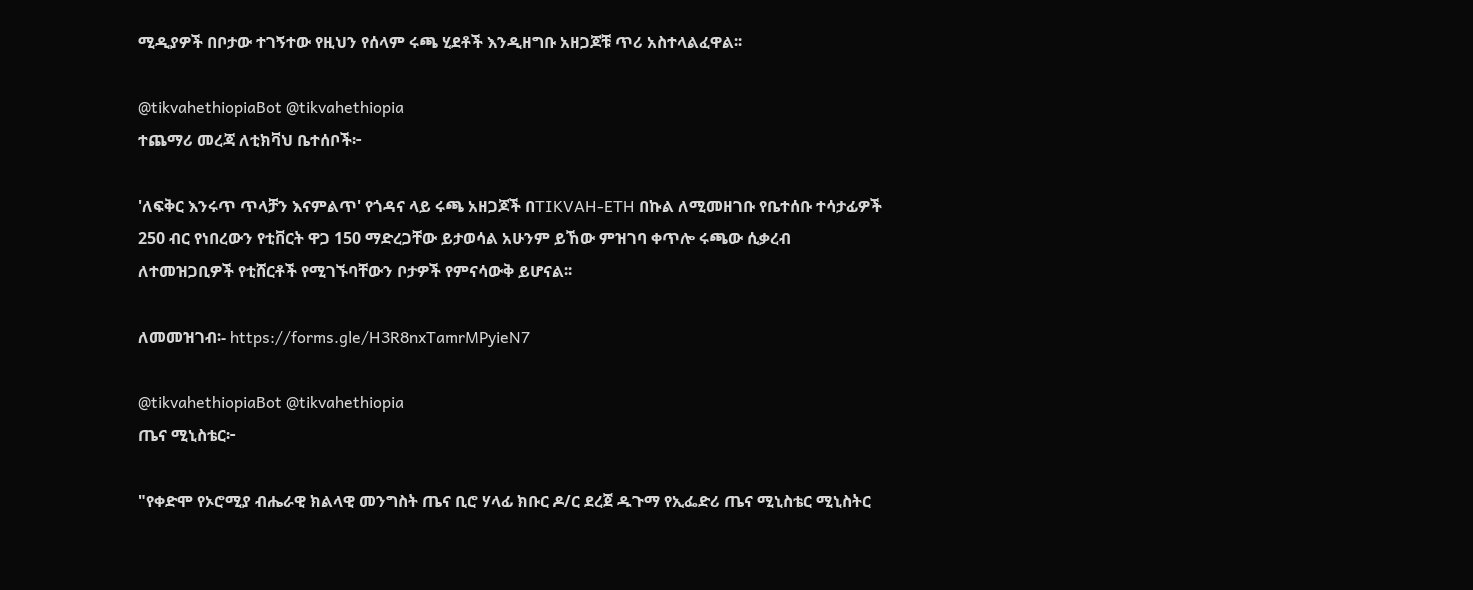ሚዲያዎች በቦታው ተገኝተው የዚህን የሰላም ሩጫ ሂደቶች እንዲዘግቡ አዘጋጆቹ ጥሪ አስተላልፈዋል፡፡

@tikvahethiopiaBot @tikvahethiopia
ተጨማሪ መረጃ ለቲክቫህ ቤተሰቦች፦

'ለፍቅር እንሩጥ ጥላቻን እናምልጥ' የጎዳና ላይ ሩጫ አዘጋጆች በTIKVAH-ETH በኩል ለሚመዘገቡ የቤተሰቡ ተሳታፊዎች 250 ብር የነበረውን የቲቨርት ዋጋ 150 ማድረጋቸው ይታወሳል አሁንም ይኸው ምዝገባ ቀጥሎ ሩጫው ሲቃረብ ለተመዝጋቢዎች የቲሸርቶች የሚገኙባቸውን ቦታዎች የምናሳውቅ ይሆናል፡፡

ለመመዝገብ፡- https://forms.gle/H3R8nxTamrMPyieN7

@tikvahethiopiaBot @tikvahethiopia
ጤና ሚኒስቴር፦

"የቀድሞ የኦሮሚያ ብሔራዊ ክልላዊ መንግስት ጤና ቢሮ ሃላፊ ክቡር ዶ/ር ደረጀ ዱጉማ የኢፌድሪ ጤና ሚኒስቴር ሚኒስትር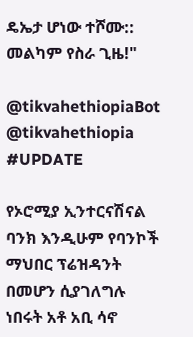ዴኤታ ሆነው ተሾሙ:: መልካም የስራ ጊዜ!"

@tikvahethiopiaBot @tikvahethiopia
#UPDATE

የኦሮሚያ ኢንተርናሽናል ባንክ እንዲሁም የባንኮች ማህበር ፕሬዝዳንት በመሆን ሲያገለግሉ ነበሩት አቶ አቢ ሳኖ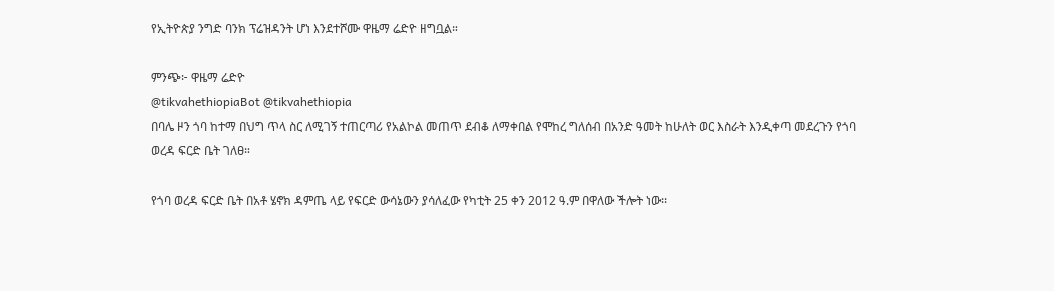የኢትዮጵያ ንግድ ባንክ ፕሬዝዳንት ሆነ እንደተሾሙ ዋዜማ ሬድዮ ዘግቧል።

ምንጭ፦ ዋዜማ ሬድዮ
@tikvahethiopiaBot @tikvahethiopia
በባሌ ዞን ጎባ ከተማ በህግ ጥላ ስር ለሚገኝ ተጠርጣሪ የአልኮል መጠጥ ደብቆ ለማቀበል የሞከረ ግለሰብ በአንድ ዓመት ከሁለት ወር እስራት እንዲቀጣ መደረጉን የጎባ ወረዳ ፍርድ ቤት ገለፀ።

የጎባ ወረዳ ፍርድ ቤት በአቶ ሄኖክ ዳምጤ ላይ የፍርድ ውሳኔውን ያሳለፈው የካቲት 25 ቀን 2012 ዓ.ም በዋለው ችሎት ነው፡፡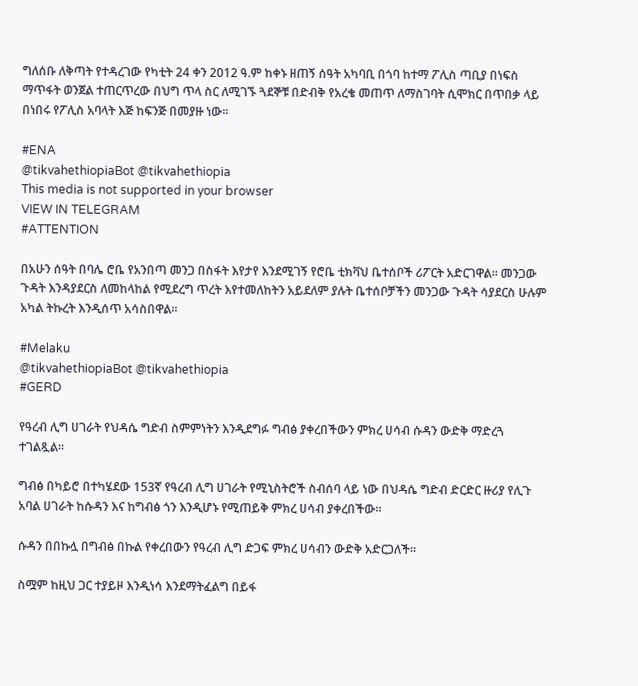ግለሰቡ ለቅጣት የተዳረገው የካቲት 24 ቀን 2012 ዓ.ም ከቀኑ ዘጠኝ ሰዓት አካባቢ በጎባ ከተማ ፖሊስ ጣቢያ በነፍስ ማጥፋት ወንጀል ተጠርጥረው በህግ ጥላ ስር ለሚገኙ ጓደኞቹ በድብቅ የአረቄ መጠጥ ለማስገባት ሲሞክር በጥበቃ ላይ በነበሩ የፖሊስ አባላት እጅ ከፍንጅ በመያዙ ነው፡፡

#ENA
@tikvahethiopiaBot @tikvahethiopia
This media is not supported in your browser
VIEW IN TELEGRAM
#ATTENTION

በአሁን ሰዓት በባሌ ሮቤ የአንበጣ መንጋ በስፋት እየታየ እንደሚገኝ የሮቤ ቲክቫህ ቤተሰቦች ሪፖርት አድርገዋል። መንጋው ጉዳት እንዳያደርስ ለመከላከል የሚደረግ ጥረት እየተመለከትን አይደለም ያሉት ቤተሰቦቻችን መንጋው ጉዳት ሳያደርስ ሁሉም አካል ትኩረት እንዲሰጥ አሳስበዋል።

#Melaku
@tikvahethiopiaBot @tikvahethiopia
#GERD

የዓረብ ሊግ ሀገራት የህዳሴ ግድብ ስምምነትን እንዲደግፉ ግብፅ ያቀረበችውን ምክረ ሀሳብ ሱዳን ውድቅ ማድረጓ ተገልጿል።

ግብፅ በካይሮ በተካሄደው 153ኛ የዓረብ ሊግ ሀገራት የሚኒስትሮች ስብሰባ ላይ ነው በህዳሴ ግድብ ድርድር ዙሪያ የሊጉ አባል ሀገራት ከሱዳን እና ከግብፅ ጎን እንዲሆኑ የሚጠይቅ ምክረ ሀሳብ ያቀረበችው።

ሱዳን በበኩሏ በግብፅ በኩል የቀረበውን የዓረብ ሊግ ድጋፍ ምክረ ሀሳብን ውድቅ አድርጋለች።

ስሟም ከዚህ ጋር ተያይዞ እንዲነሳ እንደማትፈልግ በይፋ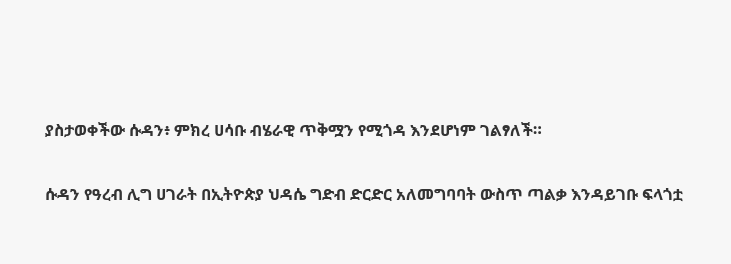ያስታወቀችው ሱዳን፥ ምክረ ሀሳቡ ብሄራዊ ጥቅሟን የሚጎዳ እንደሆነም ገልፃለች።

ሱዳን የዓረብ ሊግ ሀገራት በኢትዮጵያ ህዳሴ ግድብ ድርድር አለመግባባት ውስጥ ጣልቃ እንዳይገቡ ፍላጎቷ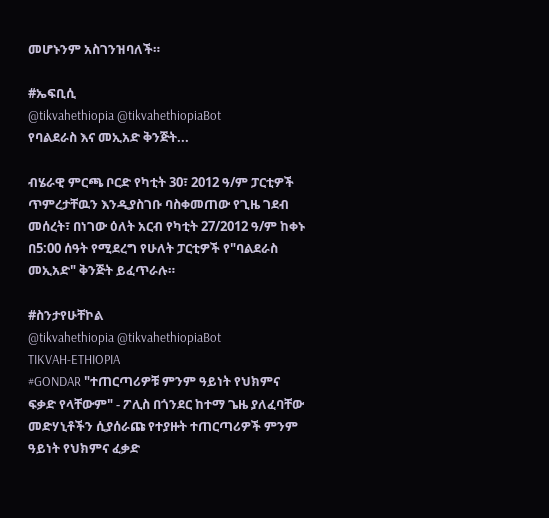መሆኑንም አስገንዝባለች።

#ኤፍቢሲ
@tikvahethiopia @tikvahethiopiaBot
የባልደራስ እና መኢአድ ቅንጅት...

ብሄራዊ ምርጫ ቦርድ የካቲት 30፣ 2012 ዓ/ም ፓርቲዎች ጥምረታቸዉን እንዲያስገቡ ባስቀመጠው የጊዜ ገደብ መሰረት፣ በነገው ዕለት አርብ የካቲት 27/2012 ዓ/ም ከቀኑ በ5:00 ሰዓት የሚደረግ የሁለት ፓርቲዎች የ"ባልደራስ መኢአድ" ቅንጅት ይፈጥራሉ።

#ስንታየሁቸኮል
@tikvahethiopia @tikvahethiopiaBot
TIKVAH-ETHIOPIA
#GONDAR "ተጠርጣሪዎቹ ምንም ዓይነት የህክምና ፍቃድ የላቸውም" - ፖሊስ በጎንደር ከተማ ጌዜ ያለፈባቸው መድሃኒቶችን ሲያሰራጩ የተያዙት ተጠርጣሪዎች ምንም ዓይነት የህክምና ፈቃድ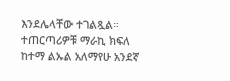እንደሌላቸው ተገልጿል። ተጠርጣሪዎቹ ማራኪ ክፍለ ከተማ ልኡል አለማየሁ አንደኛ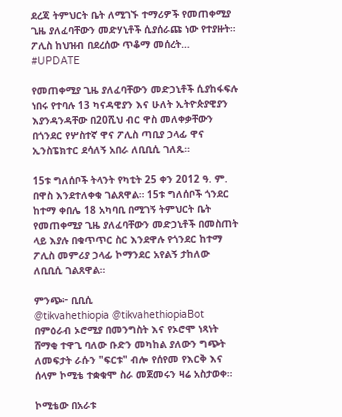ደረጃ ትምህርት ቤት ለሚገኙ ተማሪዎች የመጠቀሚያ ጊዜ ያለፈባቸውን መድሃኒቶች ሲያሰራጩ ነው የተያዙት። ፖሊስ ከህዝብ በደረሰው ጥቆማ መሰረት…
#UPDATE

የመጠቀሚያ ጊዜ ያለፈባቸውን መድኃኒቶች ሲያከፋፍሉ ነበሩ የተባሉ 13 ካናዳዊያን እና ሁለት ኢትዮጵያዊያን እያንዳንዳቸው በ20ሺህ ብር ዋስ መለቀቃቸውን በጎንደር የሦስተኛ ዋና ፖሊስ ጣቢያ ኃላፊ ዋና ኢንስፔክተር ደሳለኝ አበራ ለቢቢሲ ገለጹ።

15ቱ ግለሰቦች ትላንት የካቲት 25 ቀን 2012 ዓ. ም. በዋስ እንደተለቀቁ ገልጸዋል። 15ቱ ግለሰቦች ጎንደር ከተማ ቀበሌ 18 አካባቢ በሚገኝ ትምህርት ቤት የመጠቀሚያ ጊዜ ያለፈባቸውን መድኃኒቶች በመስጠት ላይ እያሉ በቁጥጥር ስር እንደዋሉ የጎንደር ከተማ ፖሊስ መምሪያ ኃላፊ ኮማንደር አየልኝ ታከለው ለቢቢሲ ገልጸዋል።

ምንጭ፦ ቢቢሲ
@tikvahethiopia @tikvahethiopiaBot
በምዕራብ ኦሮሚያ በመንግስት እና የኦሮሞ ነጻነት ሸማቂ ተዋጊ ባለው ቡድን መካከል ያለውን ግጭት ለመፍታት ራሱን "ፍርቱ" ብሎ የሰየመ የእርቅ እና ሰላም ኮሚቴ ተቋቁሞ ስራ መጀመሩን ዛሬ አስታወቀ።

ኮሚቴው በአራቱ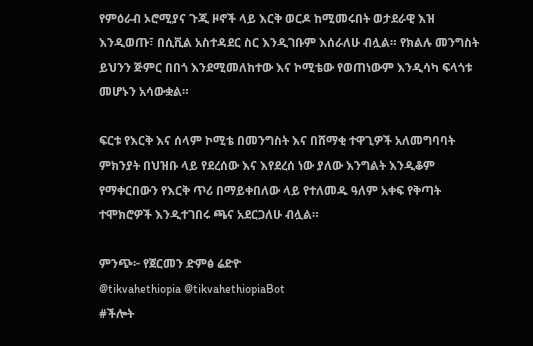የምዕራብ ኦሮሚያና ጉጂ ዞኖች ላይ እርቅ ወርዶ ከሚመሩበት ወታደራዊ እዝ እንዲወጡ፣ በሲቪል አስተዳደር ስር እንዲገቡም እሰራለሁ ብሏል። የክልሉ መንግስት ይህንን ጅምር በበጎ እንደሚመለከተው እና ኮሚቴው የወጠነውም እንዲሳካ ፍላጎቱ መሆኑን አሳውቋል።

ፍርቱ የእርቅ እና ሰላም ኮሚቴ በመንግስት እና በሸማቂ ተዋጊዎች አለመግባባት ምክንያት በህዝቡ ላይ የደረሰው እና እየደረሰ ነው ያለው እንግልት እንዲቆም የማቀርበውን የእርቅ ጥሪ በማይቀበለው ላይ የተለመዱ ዓለም አቀፍ የቅጣት ተሞክሮዎች እንዲተገበሩ ጫና አደርጋለሁ ብሏል።

ምንጭ፦ የጀርመን ድምፅ ሬድዮ
@tikvahethiopia @tikvahethiopiaBot
#ችሎት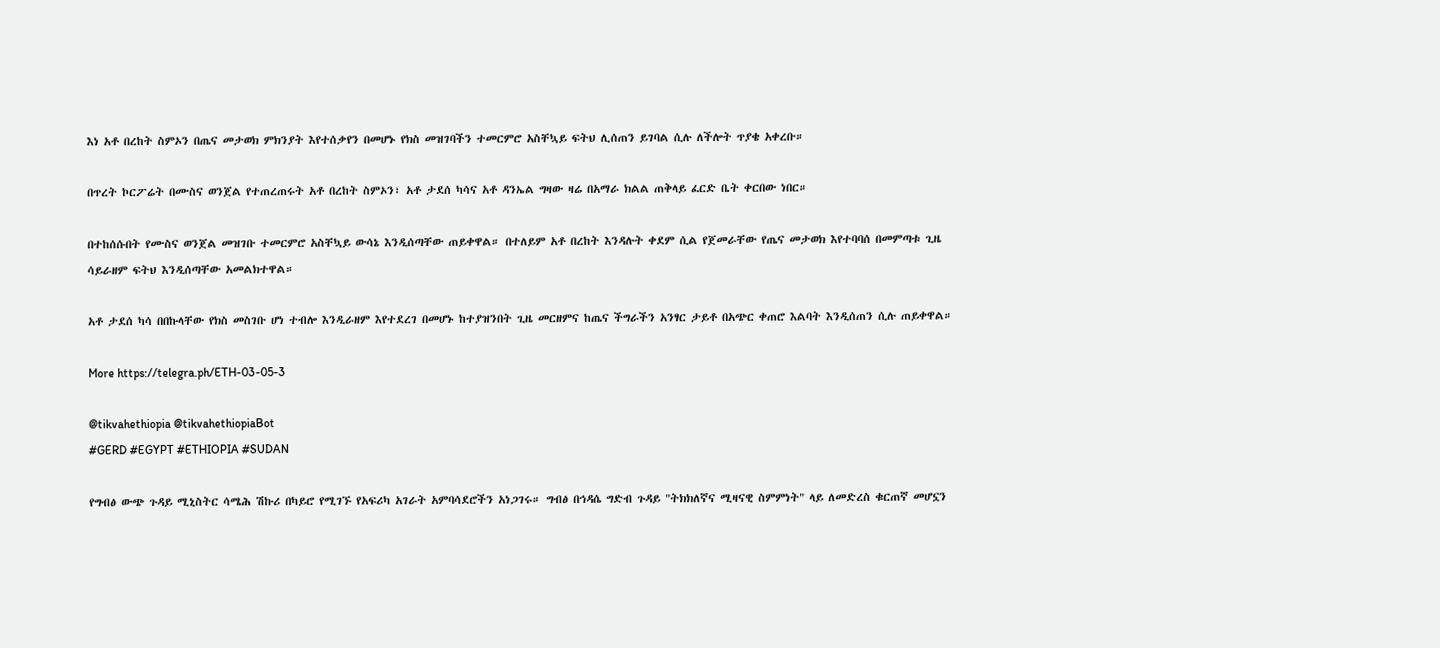እነ አቶ በረከት ስምኦን በጤና መታወክ ምክንያት እየተሰቃየን በመሆኑ የክስ መዝገባችን ተመርምሮ አስቸኳይ ፍትህ ሊሰጠን ይገባል ሲሉ ለችሎት ጥያቄ አቀረቡ።

በጥረት ኮርፖሬት በሙስና ወንጀል የተጠረጠሩት አቶ በረከት ስምኦን፣ አቶ ታደሰ ካሳና አቶ ዳንኤል ግዛው ዛሬ በአማራ ክልል ጠቅላይ ፈርድ ቤት ቀርበው ነበር።

በተከሰሱበት የሙስና ወንጀል መዝገቡ ተመርምሮ አስቸኳይ ውሳኔ እንዲሰጣቸው ጠይቀዋል። በተለይም አቶ በረከት እንዳሉት ቀደም ሲል የጀመራቸው የጤና መታወክ እየተባባሰ በመምጣቱ ጊዜ ሳይራዘም ፍትህ እንዲሰጣቸው አመልክተዋል።

አቶ ታደሰ ካሳ በበኩላቸው የክስ መስገቡ ሆነ ተብሎ እንዲራዘም እየተደረገ በመሆኑ ከተያዝንበት ጊዜ መርዘምና ከጤና ችግራችን አንፃር ታይቶ በአጭር ቀጠሮ እልባት እንዲሰጠን ሲሉ ጠይቀዋል።

More https://telegra.ph/ETH-03-05-3

@tikvahethiopia @tikvahethiopiaBot
#GERD #EGYPT #ETHIOPIA #SUDAN

የግብፅ ውጭ ጉዳይ ሚኒስትር ሳሜሕ ሽኩሪ በካይሮ የሚገኙ የአፍሪካ አገራት አምባሳደሮችን አነጋገሩ። ግብፅ በኅዳሴ ግድብ ጉዳይ "ትክክለኛና ሚዛናዊ ስምምነት" ላይ ለመድረስ ቁርጠኛ መሆኗን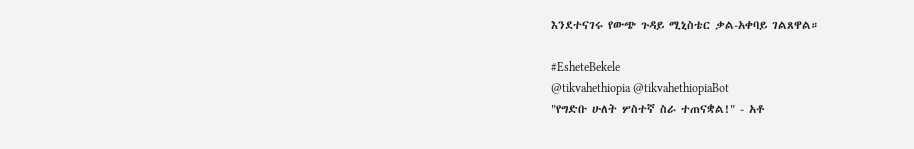እንደተናገሩ የውጭ ጉዳይ ሚኒስቴር ቃል-አቀባይ ገልጸዋል።

#EsheteBekele
@tikvahethiopia @tikvahethiopiaBot
"የግድቡ ሁለት ሦስተኛ ስራ ተጠናቋል!" - አቶ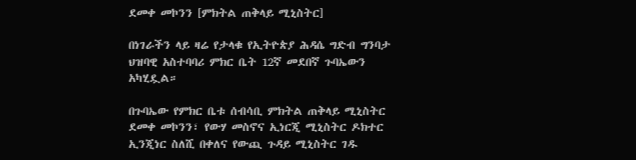ደመቀ መኮንን [ምክትል ጠቅላይ ሚኒስትር]

በነገራችን ላይ ዛሬ የታላቁ የኢትዮጵያ ሕዳሴ ግድብ ግንባታ ህዝባዊ አስተባባሪ ምክር ቤት 12ኛ መደበኛ ጉባኤውን አካሂዷል።

በጉባኤው የምክር ቤቱ ሰብሳቢ ምክትል ጠቅላይ ሚኒስትር ደመቀ መኮንን፣ የውሃ መስኖና ኢነርጂ ሚኒስትር ዶክተር ኢንጂነር ስለሺ በቀለና የውጪ ጉዳይ ሚኒስትር ገዱ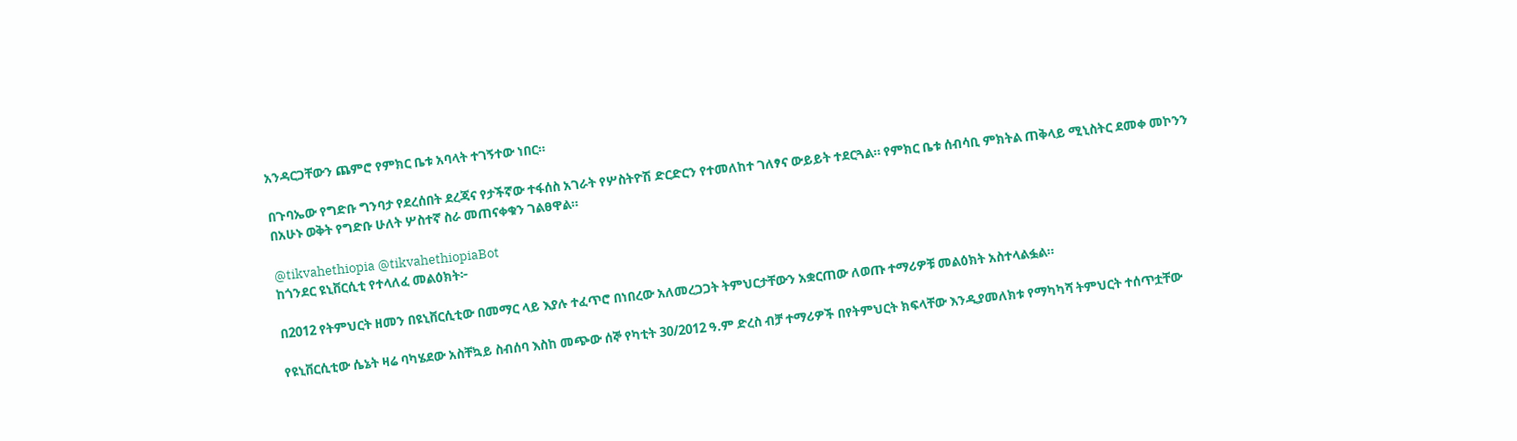አንዳርጋቸውን ጨምሮ የምክር ቤቱ አባላት ተገኝተው ነበር።

በጉባኤው የግድቡ ግንባታ የደረሰበት ደረጃና የታችኛው ተፋሰስ አገራት የሦስትዮሽ ድርድርን የተመለከተ ገለፃና ውይይት ተደርጓል። የምክር ቤቱ ሰብሳቢ ምክትል ጠቅላይ ሚኒስትር ደመቀ መኮንን በአሁኑ ወቅት የግድቡ ሁለት ሦስተኛ ስራ መጠናቀቁን ገልፀዋል።

@tikvahethiopia @tikvahethiopiaBot
ከጎንደር ዩኒቨርሲቲ የተላለፈ መልዕክት፦

በ2012 የትምህርት ዘመን በዩኒቨርሲቲው በመማር ላይ እያሉ ተፈጥሮ በነበረው አለመረጋጋት ትምህርታቸውን አቋርጠው ለወጡ ተማሪዎቹ መልዕክት አስተላልፏል።

የዩኒቨርሲቲው ሴኔት ዛሬ ባካሄደው አስቸኳይ ስብሰባ እስከ መጭው ሰኞ የካቲት 30/2012 ዓ.ም ድረስ ብቻ ተማሪዎች በየትምህርት ክፍላቸው እንዲያመለክቱ የማካካሻ ትምህርት ተሰጥቷቸው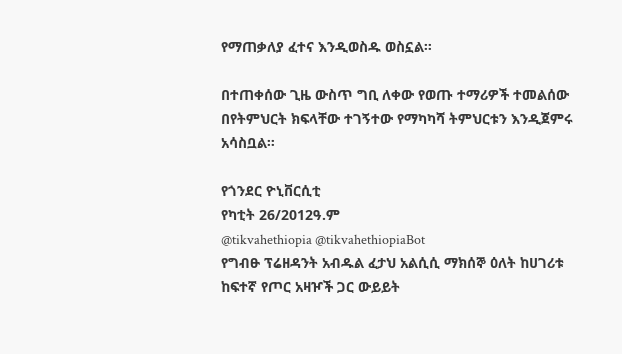የማጠቃለያ ፈተና እንዲወስዱ ወስኗል።

በተጠቀሰው ጊዜ ውስጥ ግቢ ለቀው የወጡ ተማሪዎች ተመልሰው በየትምህርት ክፍላቸው ተገኝተው የማካካሻ ትምህርቱን እንዲጀምሩ አሳስቧል።

የጎንደር ዮኒቨርሲቲ
የካቲት 26/2012ዓ.ም
@tikvahethiopia @tikvahethiopiaBot
የግብፁ ፕሬዘዳንት አብዱል ፈታህ አልሲሲ ማክሰኞ ዕለት ከሀገሪቱ ከፍተኛ የጦር አዛዦች ጋር ውይይት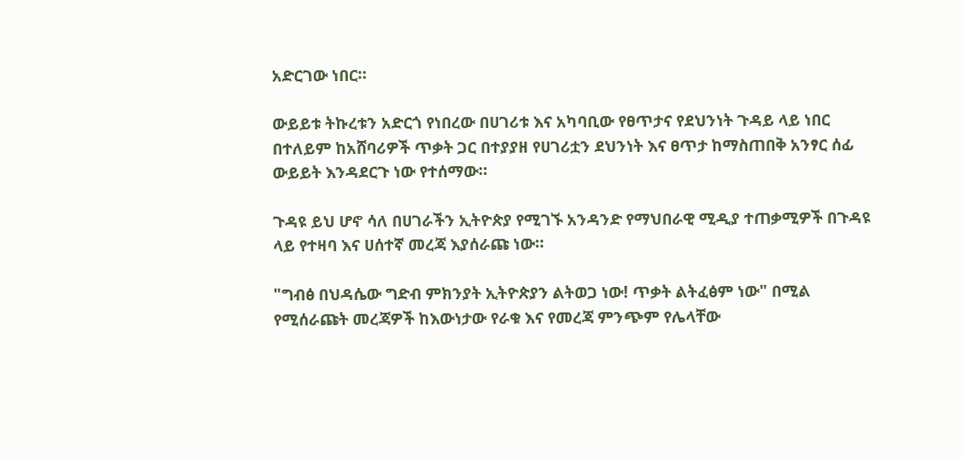አድርገው ነበር።

ውይይቱ ትኩረቱን አድርጎ የነበረው በሀገሪቱ እና አካባቢው የፀጥታና የደህንነት ጉዳይ ላይ ነበር በተለይም ከአሸባሪዎች ጥቃት ጋር በተያያዘ የሀገሪቷን ደህንነት እና ፀጥታ ከማስጠበቅ አንፃር ሰፊ ውይይት እንዳደርጉ ነው የተሰማው።

ጉዳዩ ይህ ሆኖ ሳለ በሀገራችን ኢትዮጵያ የሚገኙ አንዳንድ የማህበራዊ ሚዲያ ተጠቃሚዎች በጉዳዩ ላይ የተዛባ እና ሀሰተኛ መረጃ እያሰራጩ ነው።

"ግብፅ በህዳሴው ግድብ ምክንያት ኢትዮጵያን ልትወጋ ነው! ጥቃት ልትፈፅም ነው" በሚል የሚሰራጩት መረጃዎች ከእውነታው የራቁ እና የመረጃ ምንጭም የሌላቸው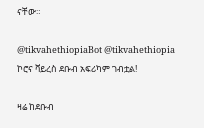ናቸው።

@tikvahethiopiaBot @tikvahethiopia
ኮሮና ቫይረስ ደቡብ አፍሪካም ገብቷል!

ዛሬ ከደቡብ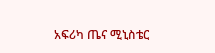አፍሪካ ጤና ሚኒስቴር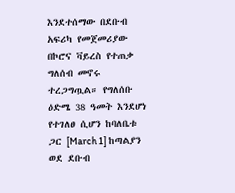እንደተሰማው በደቡብ አፍሪካ የመጀመሪያው በኮሮና ቫይረስ የተጠቃ ግለሰብ መኖሩ ተረጋግጧል። የግለሰቡ ዕድሜ 38 ዓመት እንደሆነ የተገለፀ ሲሆን ከባለቤቱ ጋር [March 1] ከጣልያን ወደ ደቡብ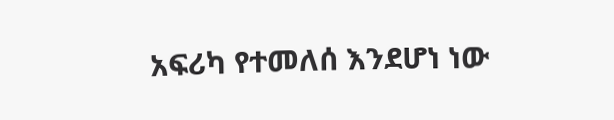አፍሪካ የተመለሰ እንደሆነ ነው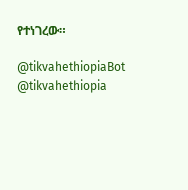የተነገረው።

@tikvahethiopiaBot @tikvahethiopia